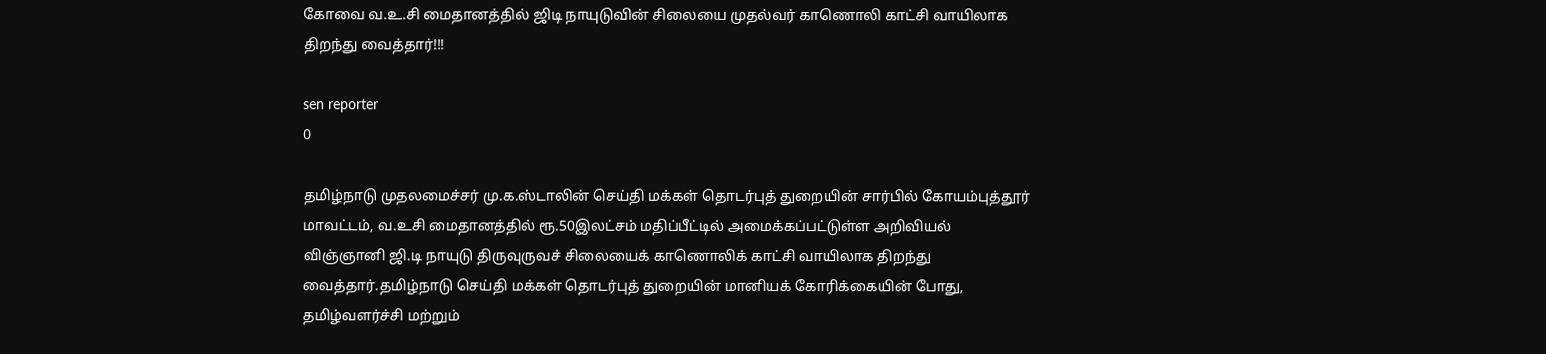கோவை வ.உ.சி மைதானத்தில் ஜிடி நாயுடுவின் சிலையை முதல்வர் காணொலி காட்சி வாயிலாக திறந்து வைத்தார்!!!

sen reporter
0

தமிழ்நாடு முதலமைச்சர் மு.க.ஸ்டாலின் செய்தி மக்கள் தொடர்புத் துறையின் சார்பில் கோயம்புத்தூர் மாவட்டம், வ.உசி மைதானத்தில் ரூ.50இலட்சம் மதிப்பீட்டில் அமைக்கப்பட்டுள்ள அறிவியல் விஞ்ஞானி ஜி.டி நாயுடு திருவுருவச் சிலையைக் காணொலிக் காட்சி வாயிலாக திறந்து வைத்தார்.தமிழ்நாடு செய்தி மக்கள் தொடர்புத் துறையின் மானியக் கோரிக்கையின் போது, தமிழ்வளர்ச்சி மற்றும்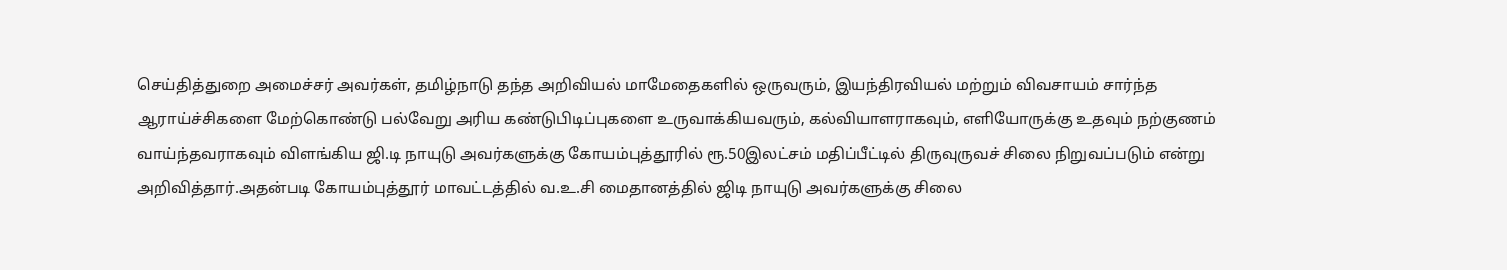செய்தித்துறை அமைச்சர் அவர்கள், தமிழ்நாடு தந்த அறிவியல் மாமேதைகளில் ஒருவரும், இயந்திரவியல் மற்றும் விவசாயம் சார்ந்த ஆராய்ச்சிகளை மேற்கொண்டு பல்வேறு அரிய கண்டுபிடிப்புகளை உருவாக்கியவரும், கல்வியாளராகவும், எளியோருக்கு உதவும் நற்குணம் வாய்ந்தவராகவும் விளங்கிய ஜி.டி நாயுடு அவர்களுக்கு கோயம்புத்தூரில் ரூ.50இலட்சம் மதிப்பீட்டில் திருவுருவச் சிலை நிறுவப்படும் என்று அறிவித்தார்.அதன்படி கோயம்புத்தூர் மாவட்டத்தில் வ.உ.சி மைதானத்தில் ஜிடி நாயுடு அவர்களுக்கு சிலை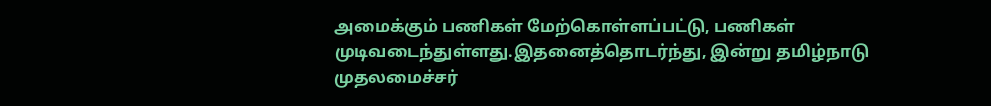அமைக்கும் பணிகள் மேற்கொள்ளப்பட்டு, பணிகள் முடிவடைந்துள்ளது.இதனைத்தொடர்ந்து, இன்று தமிழ்நாடு முதலமைச்சர்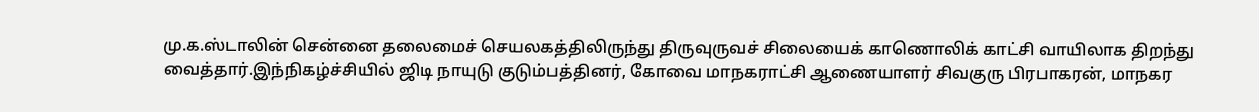மு.க.ஸ்டாலின் சென்னை தலைமைச் செயலகத்திலிருந்து திருவுருவச் சிலையைக் காணொலிக் காட்சி வாயிலாக திறந்து வைத்தார்.இந்நிகழ்ச்சியில் ஜிடி நாயுடு குடும்பத்தினர், கோவை மாநகராட்சி ஆணையாளர் சிவகுரு பிரபாகரன், மாநகர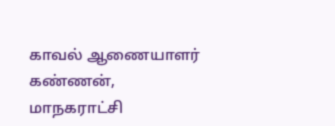காவல் ஆணையாளர் கண்ணன், மாநகராட்சி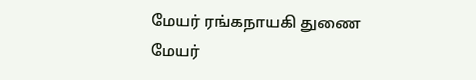மேயர் ரங்கநாயகி துணை மேயர்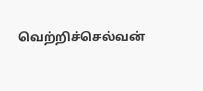வெற்றிச்செல்வன்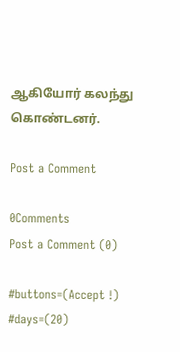ஆகியோர் கலந்து கொண்டனர்.

Post a Comment

0Comments
Post a Comment (0)

#buttons=(Accept !) #days=(20)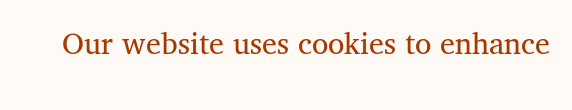Our website uses cookies to enhance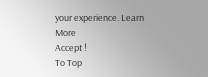your experience. Learn More
Accept !
To Top